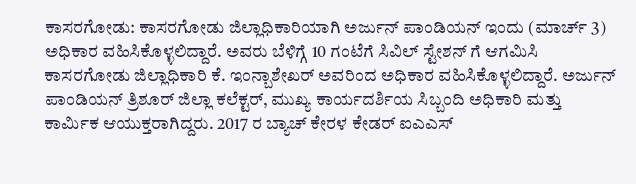ಕಾಸರಗೋಡು: ಕಾಸರಗೋಡು ಜಿಲ್ಲಾಧಿಕಾರಿಯಾಗಿ ಅರ್ಜುನ್ ಪಾಂಡಿಯನ್ ಇಂದು (ಮಾರ್ಚ್ 3) ಅಧಿಕಾರ ವಹಿಸಿಕೊಳ್ಳಲಿದ್ದಾರೆ. ಅವರು ಬೆಳಿಗ್ಗೆ 10 ಗಂಟೆಗೆ ಸಿವಿಲ್ ಸ್ಟೇಶನ್ ಗೆ ಆಗಮಿಸಿ ಕಾಸರಗೋಡು ಜಿಲ್ಲಾಧಿಕಾರಿ ಕೆ. ಇಂನ್ಬಾಶೇಖರ್ ಅವರಿಂದ ಅಧಿಕಾರ ವಹಿಸಿಕೊಳ್ಳಲಿದ್ದಾರೆ. ಅರ್ಜುನ್ ಪಾಂಡಿಯನ್ ತ್ರಿಶೂರ್ ಜಿಲ್ಲಾ ಕಲೆಕ್ಟರ್, ಮುಖ್ಯ ಕಾರ್ಯದರ್ಶಿಯ ಸಿಬ್ಬಂದಿ ಅಧಿಕಾರಿ ಮತ್ತು ಕಾರ್ಮಿಕ ಆಯುಕ್ತರಾಗಿದ್ದರು. 2017 ರ ಬ್ಯಾಚ್ ಕೇರಳ ಕೇಡರ್ ಐಎಎಸ್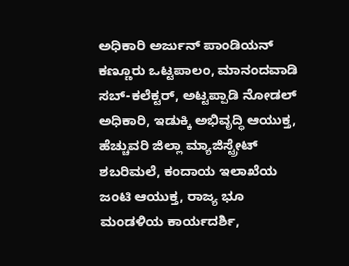ಅಧಿಕಾರಿ ಅರ್ಜುನ್ ಪಾಂಡಿಯನ್ ಕಣ್ಣೂರು ಒಟ್ಟಪಾಲಂ, ಮಾನಂದವಾಡಿ ಸಬ್-ಕಲೆಕ್ಟರ್, ಅಟ್ಟಪ್ಪಾಡಿ ನೋಡಲ್ ಅಧಿಕಾರಿ, ಇಡುಕ್ಕಿ ಅಭಿವೃದ್ಧಿ ಆಯುಕ್ತ, ಹೆಚ್ಚುವರಿ ಜಿಲ್ಲಾ ಮ್ಯಾಜಿಸ್ಟ್ರೇಟ್ ಶಬರಿಮಲೆ, ಕಂದಾಯ ಇಲಾಖೆಯ ಜಂಟಿ ಆಯುಕ್ತ, ರಾಜ್ಯ ಭೂ ಮಂಡಳಿಯ ಕಾರ್ಯದರ್ಶಿ,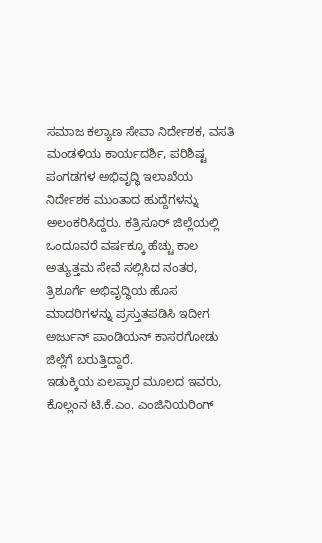ಸಮಾಜ ಕಲ್ಯಾಣ ಸೇವಾ ನಿರ್ದೇಶಕ, ವಸತಿ ಮಂಡಳಿಯ ಕಾರ್ಯದರ್ಶಿ, ಪರಿಶಿಷ್ಟ ಪಂಗಡಗಳ ಅಭಿವೃದ್ಧಿ ಇಲಾಖೆಯ ನಿರ್ದೇಶಕ ಮುಂತಾದ ಹುದ್ದೆಗಳನ್ನು ಅಲಂಕರಿಸಿದ್ದರು. ಕತ್ರಿಸೂರ್ ಜಿಲ್ಲೆಯಲ್ಲಿ ಒಂದೂವರೆ ವರ್ಷಕ್ಕೂ ಹೆಚ್ಚು ಕಾಲ ಅತ್ಯುತ್ತಮ ಸೇವೆ ಸಲ್ಲಿಸಿದ ನಂತರ, ತ್ರಿಶೂರ್ಗೆ ಅಭಿವೃದ್ಧಿಯ ಹೊಸ ಮಾದರಿಗಳನ್ನು ಪ್ರಸ್ತುತಪಡಿಸಿ ಇದೀಗ ಅರ್ಜುನ್ ಪಾಂಡಿಯನ್ ಕಾಸರಗೋಡು ಜಿಲ್ಲೆಗೆ ಬರುತ್ತಿದ್ದಾರೆ.
ಇಡುಕ್ಕಿಯ ಏಲಪ್ಪಾರ ಮೂಲದ ಇವರು, ಕೊಲ್ಲಂನ ಟಿ.ಕೆ.ಎಂ. ಎಂಜಿನಿಯರಿಂಗ್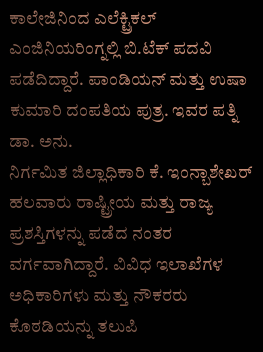ಕಾಲೇಜಿನಿಂದ ಎಲೆಕ್ಟ್ರಿಕಲ್ ಎಂಜಿನಿಯರಿಂಗ್ನಲ್ಲಿ ಬಿ.ಟೆಕ್ ಪದವಿ ಪಡೆದಿದ್ದಾರೆ. ಪಾಂಡಿಯನ್ ಮತ್ತು ಉಷಾ ಕುಮಾರಿ ದಂಪತಿಯ ಪುತ್ರ. ಇವರ ಪತ್ನಿ ಡಾ. ಅನು.
ನಿರ್ಗಮಿತ ಜಿಲ್ಲಾಧಿಕಾರಿ ಕೆ. ಇಂನ್ಬಾಶೇಖರ್ ಹಲವಾರು ರಾಷ್ಟ್ರೀಯ ಮತ್ತು ರಾಜ್ಯ ಪ್ರಶಸ್ತಿಗಳನ್ನು ಪಡೆದ ನಂತರ ವರ್ಗವಾಗಿದ್ದಾರೆ. ವಿವಿಧ ಇಲಾಖೆಗಳ ಅಧಿಕಾರಿಗಳು ಮತ್ತು ನೌಕರರು ಕೊಠಡಿಯನ್ನು ತಲುಪಿ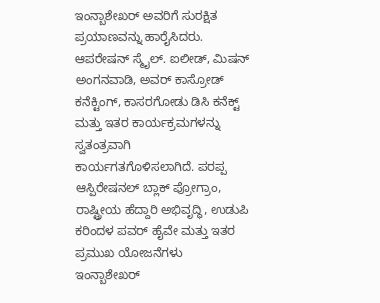ಇಂನ್ಬಾಶೇಖರ್ ಅವರಿಗೆ ಸುರಕ್ಷಿತ ಪ್ರಯಾಣವನ್ನು ಹಾರೈಸಿದರು. ಆಪರೇಷನ್ ಸ್ಮೈಲ್. ಐಲೀಡ್, ಮಿಷನ್ ಅಂಗನವಾಡಿ, ಅವರ್ ಕಾಸ್ರೋಡ್ ಕನೆಕ್ಟಿಂಗ್, ಕಾಸರಗೋಡು ಡಿಸಿ ಕನೆಕ್ಟ್ ಮತ್ತು ಇತರ ಕಾರ್ಯಕ್ರಮಗಳನ್ನು ಸ್ವತಂತ್ರವಾಗಿ ಕಾರ್ಯಗತಗೊಳಿಸಲಾಗಿದೆ. ಪರಪ್ಪ ಆಸ್ಪಿರೇಷನಲ್ ಬ್ಲಾಕ್ ಪ್ರೋಗ್ರಾಂ, ರಾಷ್ಟ್ರೀಯ ಹೆದ್ದಾರಿ ಅಭಿವೃದ್ಧಿ, ಉಡುಪಿ ಕರಿಂದಳ ಪವರ್ ಹೈವೇ ಮತ್ತು ಇತರ ಪ್ರಮುಖ ಯೋಜನೆಗಳು ಇಂನ್ಬಾಶೇಖರ್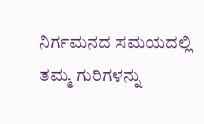ನಿರ್ಗಮನದ ಸಮಯದಲ್ಲಿ ತಮ್ಮ ಗುರಿಗಳನ್ನು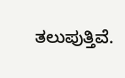ತಲುಪುತ್ತಿವೆ.